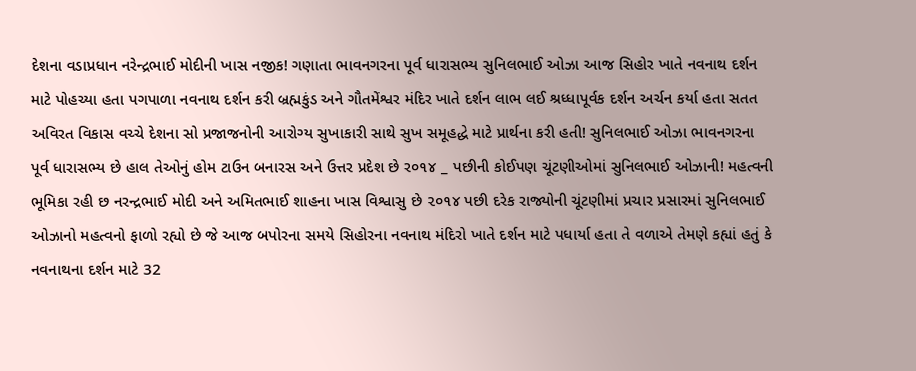દેશના વડાપ્રધાન નરેન્દ્રભાઈ મોદીની ખાસ નજીક! ગણાતા ભાવનગરના પૂર્વ ધારાસભ્ય સુનિલભાઈ ઓઝા આજ સિહોર ખાતે નવનાથ દર્શન માટે પોહચ્યા હતા પગપાળા નવનાથ દર્શન કરી બ્રહ્મકુંડ અને ગૌતમેંશ્વર મંદિર ખાતે દર્શન લાભ લઈ શ્રધ્ધાપૂર્વક દર્શન અર્ચન કર્યા હતા સતત અવિરત વિકાસ વચ્ચે દેશના સો પ્રજાજનોની આરોગ્ય સુખાકારી સાથે સુખ સમૂહદ્ધે માટે પ્રાર્થના કરી હતી! સુનિલભાઈ ઓઝા ભાવનગરના પૂર્વ ધારાસભ્ય છે હાલ તેઓનું હોમ ટાઉન બનારસ અને ઉત્તર પ્રદેશ છે ર૦૧૪ _ પછીની કોઈપણ ચૂંટણીઓમાં સુનિલભાઈ ઓઝાની! મહત્વની ભૂમિકા રહી છ નરન્દ્રભાઈ મોદી અને અમિતભાઈ શાહના ખાસ વિશ્વાસુ છે ૨૦૧૪ પછી દરેક રાજ્યોની ચૂંટણીમાં પ્રચાર પ્રસારમાં સુનિલભાઈ ઓઝાનો મહત્વનો ફાળો રહ્યો છે જે આજ બપોરના સમયે સિહોરના નવનાથ મંદિરો ખાતે દર્શન માટે પધાર્યા હતા તે વળાએ તેમણે કહ્યાં હતું કે નવનાથના દર્શન માટે 32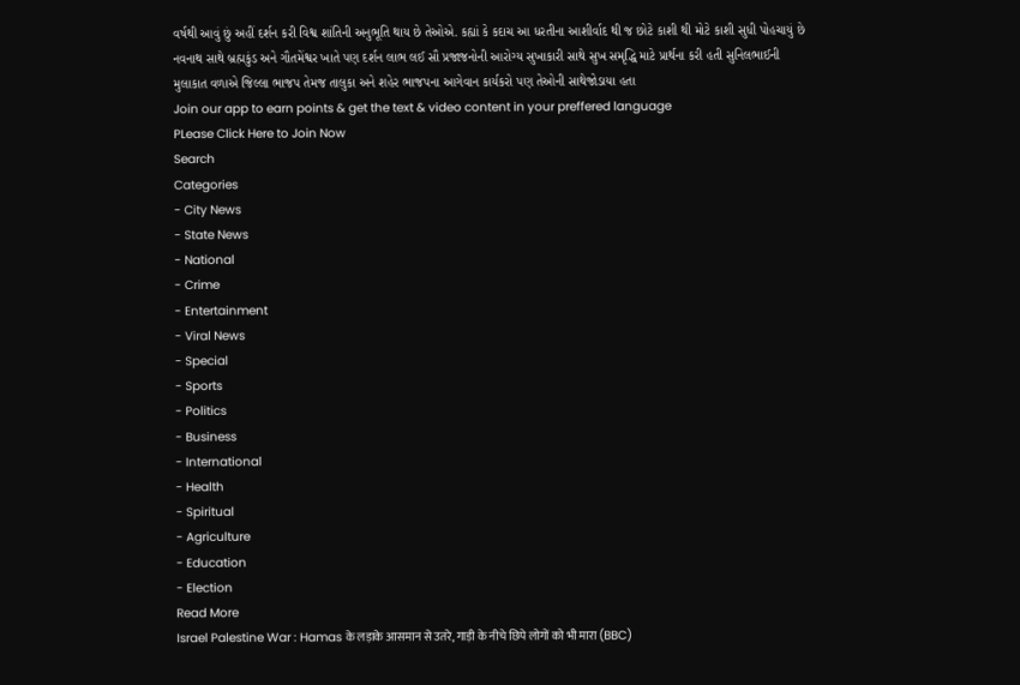વર્ષથી આવું છું અહીં દર્શન કરી વિશ્વ શાંતિની અનુભૂતિ થાય છે તેઓએ. કહ્યાં કે કદાચ આ ધરતીના આશીર્વાદ થી જ છોટે કાશી થી મોટે કાશી સુધી પોહચાયું છે નવનાથ સાથે બ્રહ્મકુંડ અને ગૌતમેંશ્વર ખાતે પણ દર્શન લાભ લઈ સૌ પ્રજાજનોની આરોગ્ય સુખાકારી સાથે સુખ સમૃદ્ધિ માટે પ્રાર્થના કરી હતી સુનિલભાઈની મુલાકાત વળાએ જિલ્લા ભાજપ તેમજ તાલુકા અને શહેર ભાજપના આગેવાન કાર્યકરો પણ તેઓની સાથેજોડાયા હતા
Join our app to earn points & get the text & video content in your preffered language
PLease Click Here to Join Now
Search
Categories
- City News
- State News
- National
- Crime
- Entertainment
- Viral News
- Special
- Sports
- Politics
- Business
- International
- Health
- Spiritual
- Agriculture
- Education
- Election
Read More
Israel Palestine War : Hamas के लड़ाके आसमान से उतरे, गाड़ी के नीचे छिपे लोगों को भी मारा (BBC)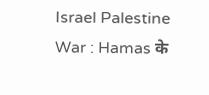Israel Palestine War : Hamas के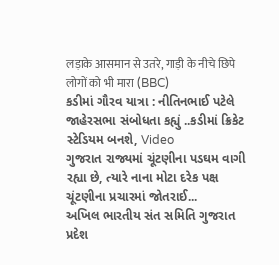लड़ाके आसमान से उतरे, गाड़ी के नीचे छिपे लोगों को भी मारा (BBC)
કડીમાં ગૌરવ યાત્રા : નીતિનભાઈ પટેલે જાહેરસભા સંબોધતા કહ્યું ..કડીમાં ક્રિકેટ સ્ટેડિયમ બનશે, Video
ગુજરાત રાજ્યમાં ચૂંટણીના પડઘમ વાગી રહ્યા છે, ત્યારે નાના મોટા દરેક પક્ષ ચૂંટણીના પ્રચારમાં જોતરાઈ...
અખિલ ભારતીય સંત સમિતિ ગુજરાત પ્રદેશ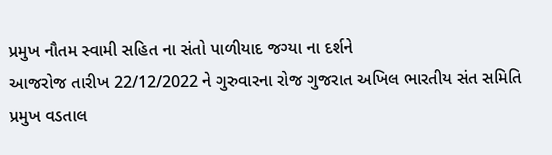પ્રમુખ નૌતમ સ્વામી સહિત ના સંતો પાળીયાદ જગ્યા ના દર્શને
આજરોજ તારીખ 22/12/2022 ને ગુરુવારના રોજ ગુજરાત અખિલ ભારતીય સંત સમિતિ પ્રમુખ વડતાલ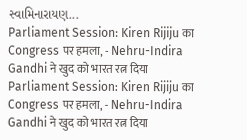સ્વામિનારાયણ...
Parliament Session: Kiren Rijiju का Congress पर हमला, - Nehru-Indira Gandhi ने खुद को भारत रत्न दिया
Parliament Session: Kiren Rijiju का Congress पर हमला, - Nehru-Indira Gandhi ने खुद को भारत रत्न दिया